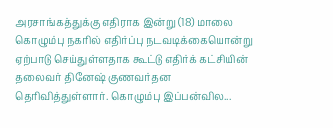அரசாங்கத்துக்கு எதிராக இன்று (18) மாலை கொழும்பு நகரில் எதிர்ப்பு நடவடிக்கையொன்று ஏற்பாடு செய்துள்ளதாக கூட்டு எதிர்க் கட்சியின் தலைவர் தினேஷ் குணவர்தன தெரிவித்துள்ளார். கொழும்பு இப்பன்வில...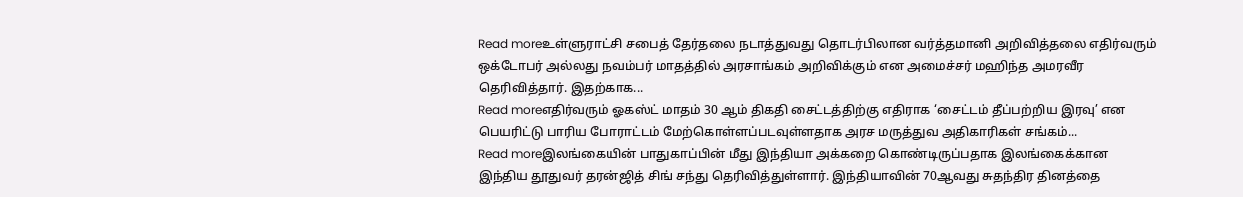Read moreஉள்ளுராட்சி சபைத் தேர்தலை நடாத்துவது தொடர்பிலான வர்த்தமானி அறிவித்தலை எதிர்வரும் ஒக்டோபர் அல்லது நவம்பர் மாதத்தில் அரசாங்கம் அறிவிக்கும் என அமைச்சர் மஹிந்த அமரவீர தெரிவித்தார். இதற்காக...
Read moreஎதிர்வரும் ஓகஸ்ட் மாதம் 30 ஆம் திகதி சைட்டத்திற்கு எதிராக ‘சைட்டம் தீப்பற்றிய இரவு’ என பெயரிட்டு பாரிய போராட்டம் மேற்கொள்ளப்படவுள்ளதாக அரச மருத்துவ அதிகாரிகள் சங்கம்...
Read moreஇலங்கையின் பாதுகாப்பின் மீது இந்தியா அக்கறை கொண்டிருப்பதாக இலங்கைக்கான இந்திய தூதுவர் தரன்ஜித் சிங் சந்து தெரிவித்துள்ளார். இந்தியாவின் 70ஆவது சுதந்திர தினத்தை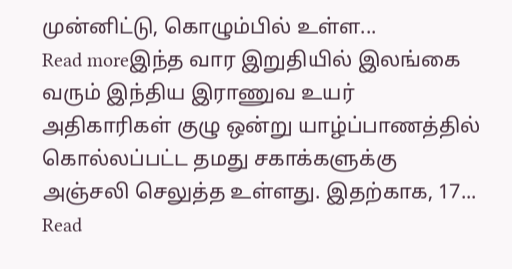முன்னிட்டு, கொழும்பில் உள்ள...
Read moreஇந்த வார இறுதியில் இலங்கை வரும் இந்திய இராணுவ உயர் அதிகாரிகள் குழு ஒன்று யாழ்ப்பாணத்தில் கொல்லப்பட்ட தமது சகாக்களுக்கு அஞ்சலி செலுத்த உள்ளது. இதற்காக, 17...
Read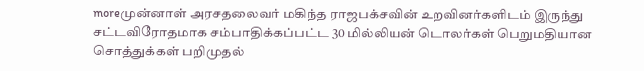moreமுன்னாள் அரசதலைவர் மகிந்த ராஜபக்சவின் உறவினர்களிடம் இருந்து சட்டவிரோதமாக சம்பாதிக்கப்பட்ட 30 மில்லியன் டொலர்கள் பெறுமதியான சொத்துக்கள் பறிமுதல்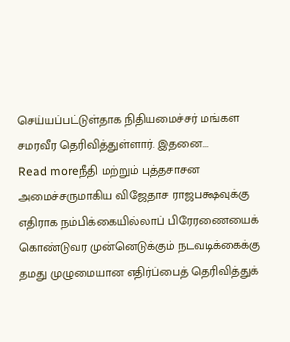செய்யப்பட்டுள்தாக நிதியமைச்சர் மங்கள சமரவீர தெரிவித்துள்ளார். இதனை...
Read moreநீதி மற்றும் புத்தசாசன அமைச்சருமாகிய விஜேதாச ராஜபக்ஷவுக்கு எதிராக நம்பிக்கையில்லாப் பிரேரணையைக் கொண்டுவர முன்னெடுக்கும் நடவடிக்கைக்கு தமது முழுமையான எதிர்ப்பைத் தெரிவித்துக்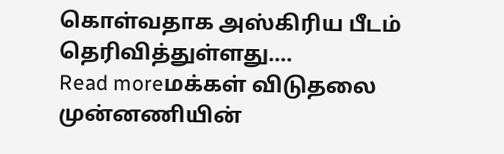கொள்வதாக அஸ்கிரிய பீடம் தெரிவித்துள்ளது....
Read moreமக்கள் விடுதலை முன்னணியின்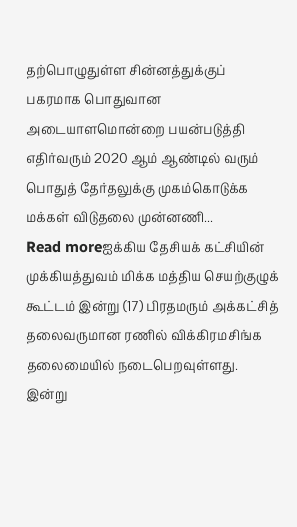தற்பொழுதுள்ள சின்னத்துக்குப் பகரமாக பொதுவான அடையாளமொன்றை பயன்படுத்தி எதிர்வரும் 2020 ஆம் ஆண்டில் வரும் பொதுத் தேர்தலுக்கு முகம்கொடுக்க மக்கள் விடுதலை முன்னணி...
Read moreஐக்கிய தேசியக் கட்சியின் முக்கியத்துவம் மிக்க மத்திய செயற்குழுக் கூட்டம் இன்று (17) பிரதமரும் அக்கட்சித் தலைவருமான ரணில் விக்கிரமசிங்க தலைமையில் நடைபெறவுள்ளது. இன்று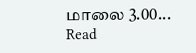மாலை 3.00...
Read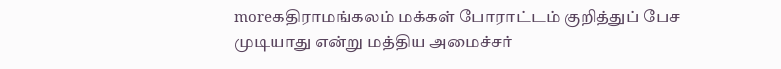moreகதிராமங்கலம் மக்கள் போராட்டம் குறித்துப் பேச முடியாது என்று மத்திய அமைச்சர்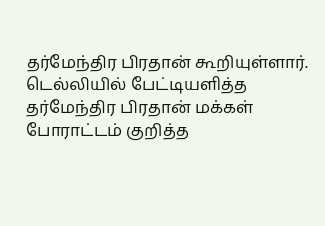தர்மேந்திர பிரதான் கூறியுள்ளார். டெல்லியில் பேட்டியளித்த தர்மேந்திர பிரதான் மக்கள் போராட்டம் குறித்த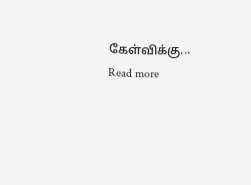கேள்விக்கு...
Read more